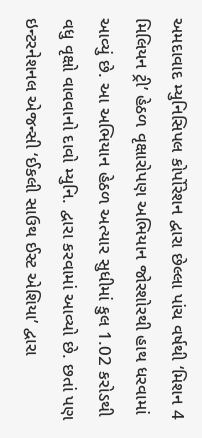અમદાવાદ મ્યુનિસિપલ કોર્પોરેશન દ્વારા છેલ્લા પાંચ વર્ષથી ‘મિશન 4 મિલિયન ટ્રી’ હેઠળ વૃક્ષારોપણ અભિયાન જોરશોરથી હાથ ધરવામાં આવ્યું છે. આ અભિયાન હેઠળ અત્યાર સુધીમાં કુલ 1.02 કરોડથી વધુ વૃક્ષો વાવવાનો દાવો મ્યુનિ. દ્વારા કરવામાં આવ્યો છે. છતાં પણ ઇન્ટરનેશનલ એજન્સી ‘ઈકલી સાઉથ ઈસ્ટ એશિયા’ દ્વારા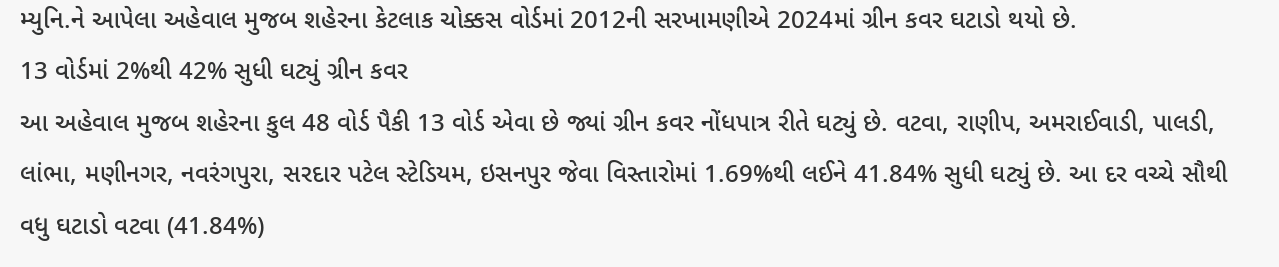મ્યુનિ.ને આપેલા અહેવાલ મુજબ શહેરના કેટલાક ચોક્કસ વોર્ડમાં 2012ની સરખામણીએ 2024માં ગ્રીન કવર ઘટાડો થયો છે.
13 વોર્ડમાં 2%થી 42% સુધી ઘટ્યું ગ્રીન કવર
આ અહેવાલ મુજબ શહેરના કુલ 48 વોર્ડ પૈકી 13 વોર્ડ એવા છે જ્યાં ગ્રીન કવર નોંધપાત્ર રીતે ઘટ્યું છે. વટવા, રાણીપ, અમરાઈવાડી, પાલડી, લાંભા, મણીનગર, નવરંગપુરા, સરદાર પટેલ સ્ટેડિયમ, ઇસનપુર જેવા વિસ્તારોમાં 1.69%થી લઈને 41.84% સુધી ઘટ્યું છે. આ દર વચ્ચે સૌથી વધુ ઘટાડો વટવા (41.84%)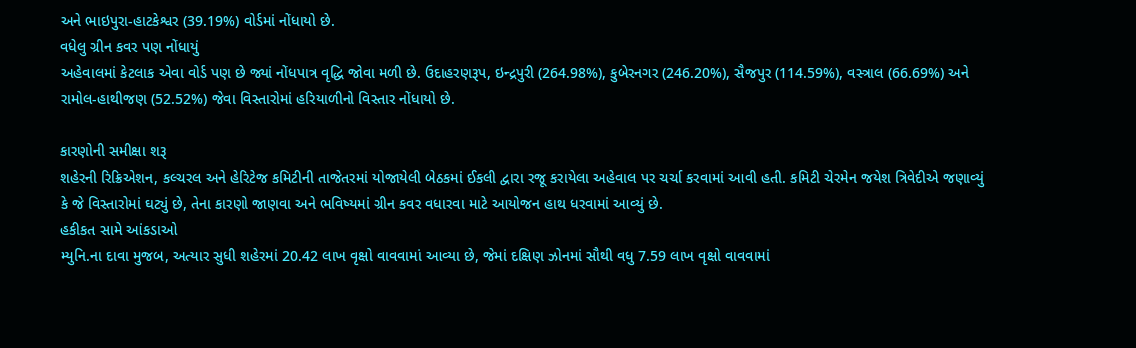અને ભાઇપુરા-હાટકેશ્વર (39.19%) વોર્ડમાં નોંધાયો છે.
વધેલુ ગ્રીન કવર પણ નોંધાયું
અહેવાલમાં કેટલાક એવા વોર્ડ પણ છે જ્યાં નોંધપાત્ર વૃદ્ધિ જોવા મળી છે. ઉદાહરણરૂપ, ઇન્દ્રપુરી (264.98%), કુબેરનગર (246.20%), સૈજપુર (114.59%), વસ્ત્રાલ (66.69%) અને રામોલ-હાથીજણ (52.52%) જેવા વિસ્તારોમાં હરિયાળીનો વિસ્તાર નોંધાયો છે.

કારણોની સમીક્ષા શરૂ
શહેરની રિક્રિએશન, કલ્ચરલ અને હેરિટેજ કમિટીની તાજેતરમાં યોજાયેલી બેઠકમાં ઈકલી દ્વારા રજૂ કરાયેલા અહેવાલ પર ચર્ચા કરવામાં આવી હતી. કમિટી ચેરમેન જયેશ ત્રિવેદીએ જણાવ્યું કે જે વિસ્તારોમાં ઘટ્યું છે, તેના કારણો જાણવા અને ભવિષ્યમાં ગ્રીન કવર વધારવા માટે આયોજન હાથ ધરવામાં આવ્યું છે.
હકીકત સામે આંકડાઓ
મ્યુનિ.ના દાવા મુજબ, અત્યાર સુધી શહેરમાં 20.42 લાખ વૃક્ષો વાવવામાં આવ્યા છે, જેમાં દક્ષિણ ઝોનમાં સૌથી વધુ 7.59 લાખ વૃક્ષો વાવવામાં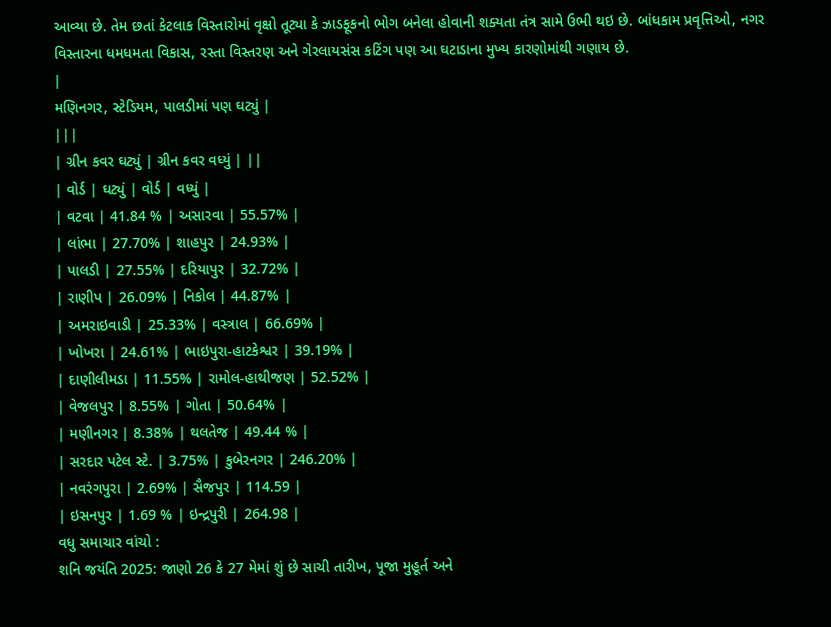આવ્યા છે. તેમ છતાં કેટલાક વિસ્તારોમાં વૃક્ષો તૂટ્યા કે ઝાડફૂકનો ભોગ બનેલા હોવાની શક્યતા તંત્ર સામે ઉભી થઇ છે. બાંધકામ પ્રવૃત્તિઓ, નગર વિસ્તારના ધમધમતા વિકાસ, રસ્તા વિસ્તરણ અને ગેરલાયસંસ કટિંગ પણ આ ઘટાડાના મુખ્ય કારણોમાંથી ગણાય છે.
|
મણિનગર, સ્ટેડિયમ, પાલડીમાં પણ ઘટ્યું |
|||
| ગ્રીન કવર ઘટ્યું | ગ્રીન કવર વધ્યું | ||
| વોર્ડ | ઘટ્યું | વોર્ડ | વધ્યું |
| વટવા | 41.84 % | અસારવા | 55.57% |
| લાંભા | 27.70% | શાહપુર | 24.93% |
| પાલડી | 27.55% | દરિયાપુર | 32.72% |
| રાણીપ | 26.09% | નિકોલ | 44.87% |
| અમરાઇવાડી | 25.33% | વસ્ત્રાલ | 66.69% |
| ખોખરા | 24.61% | ભાઇપુરા-હાટકેશ્વર | 39.19% |
| દાણીલીમડા | 11.55% | રામોલ-હાથીજણ | 52.52% |
| વેજલપુર | 8.55% | ગોતા | 50.64% |
| મણીનગર | 8.38% | થલતેજ | 49.44 % |
| સરદાર પટેલ સ્ટે. | 3.75% | કુબેરનગર | 246.20% |
| નવરંગપુરા | 2.69% | સૈજપુર | 114.59 |
| ઇસનપુર | 1.69 % | ઇન્દ્રપુરી | 264.98 |
વધુ સમાચાર વાંચો :
શનિ જયંતિ 2025: જાણો 26 કે 27 મેમાં શું છે સાચી તારીખ, પૂજા મુહૂર્ત અને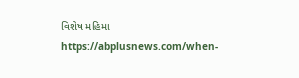વિશેષ મહિમા
https://abplusnews.com/when-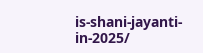is-shani-jayanti-in-2025/